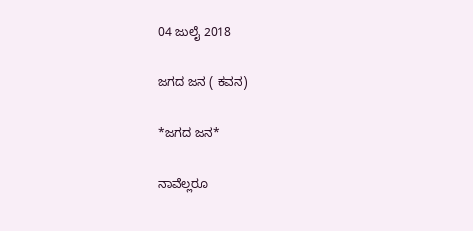04 ಜುಲೈ 2018

ಜಗದ ಜನ ( ಕವನ)

*ಜಗದ ಜನ*

ನಾವೆಲ್ಲರೂ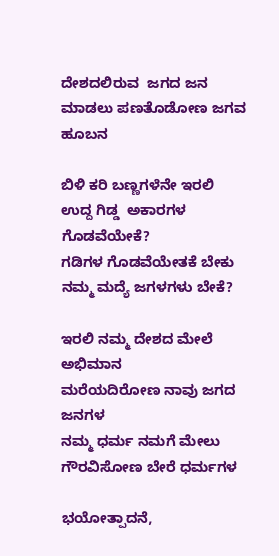ದೇಶದಲಿರುವ  ಜಗದ ಜನ
ಮಾಡಲು ಪಣತೊಡೋಣ ಜಗವ ಹೂಬನ

ಬಿಳಿ‌‌ ಕರಿ ಬಣ್ಣಗಳೆನೇ ಇರಲಿ
ಉದ್ದ ಗಿಡ್ಡ  ಅಕಾರಗಳ ಗೊಡವೆಯೇಕೆ?
ಗಡಿಗಳ ಗೊಡವೆಯೇತಕೆ ಬೇಕು
ನಮ್ಮ ಮದ್ಯೆ ಜಗಳಗಳು ಬೇಕೆ?

ಇರಲಿ ನಮ್ಮ ದೇಶದ ಮೇಲೆ ಅಭಿಮಾನ
ಮರೆಯದಿರೋಣ ನಾವು ಜಗದ ಜನಗಳ
ನಮ್ಮ ಧರ್ಮ ನಮಗೆ ಮೇಲು
ಗೌರವಿಸೋಣ ಬೇರೆ ಧರ್ಮಗಳ

ಭಯೋತ್ಪಾದನೆ,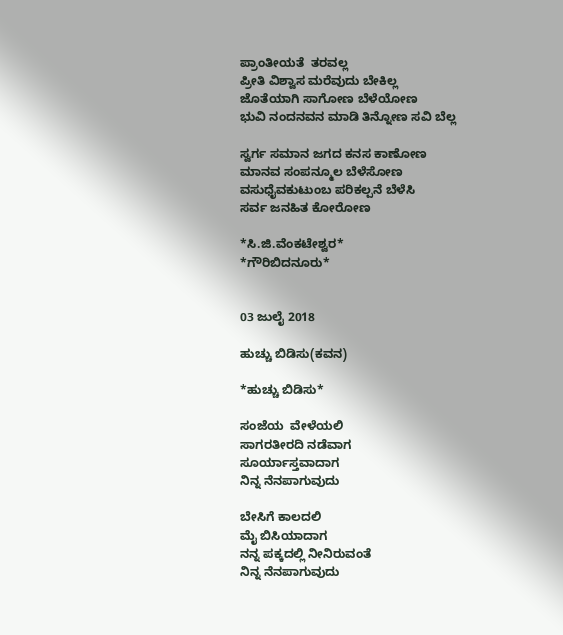ಪ್ರಾಂತೀಯತೆ  ತರವಲ್ಲ
ಪ್ರೀತಿ ವಿಶ್ವಾಸ ಮರೆವುದು ಬೇಕಿಲ್ಲ
ಜೊತೆಯಾಗಿ ಸಾಗೋಣ ಬೆಳೆಯೋಣ
ಭುವಿ ನಂದನವನ‌ ಮಾಡಿ ತಿನ್ನೋಣ ಸವಿ ಬೆಲ್ಲ

ಸ್ವರ್ಗ ಸಮಾನ ಜಗದ ಕನಸ ಕಾಣೋಣ
ಮಾನವ ಸಂಪನ್ಮೂಲ ಬೆಳೆಸೋಣ
ವಸುಧೈವಕುಟುಂಬ ಪರಿಕಲ್ಪನೆ ಬೆಳೆಸಿ
ಸರ್ವ ಜನಹಿತ ಕೋರೋಣ

*ಸಿ.ಜಿ.ವೆಂಕಟೇಶ್ವರ*
*ಗೌರಿಬಿದನೂರು*


03 ಜುಲೈ 2018

ಹುಚ್ಚು ಬಿಡಿಸು(ಕವನ)

*ಹುಚ್ಚು ಬಿಡಿಸು*

ಸಂಜೆಯ  ವೇಳೆಯಲಿ
ಸಾಗರತೀರದಿ ನಡೆವಾಗ
ಸೂರ್ಯಾಸ್ತವಾದಾಗ
ನಿನ್ನ ನೆನಪಾಗುವುದು

ಬೇಸಿಗೆ ಕಾಲದಲಿ
ಮೈ ಬಿಸಿಯಾದಾಗ
ನನ್ನ ಪಕ್ಕದಲ್ಲಿ ನೀನಿರುವಂತೆ
ನಿನ್ನ ನೆನಪಾಗುವುದು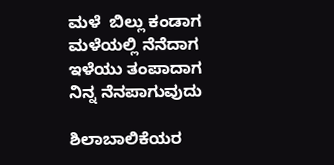ಮಳೆ  ಬಿಲ್ಲು ಕಂಡಾಗ
ಮಳೆಯಲ್ಲಿ ನೆನೆದಾಗ
ಇಳೆಯು ತಂಪಾದಾಗ
ನಿನ್ನ ನೆನಪಾಗುವುದು

ಶಿಲಾಬಾಲಿಕೆಯರ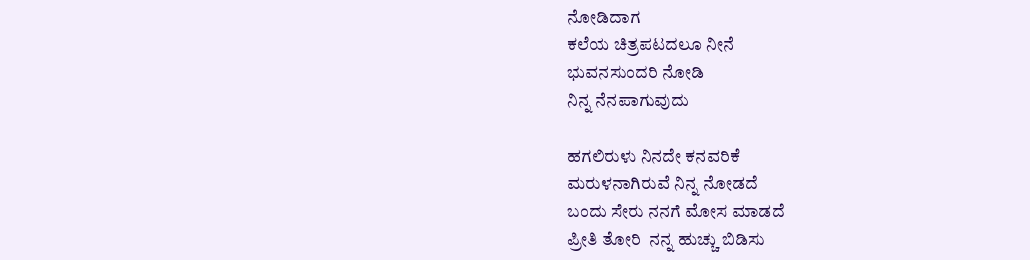ನೋಡಿದಾಗ
ಕಲೆಯ ಚಿತ್ರಪಟದಲೂ ನೀನೆ
ಭುವನಸುಂದರಿ ನೋಡಿ
ನಿನ್ನ ನೆನಪಾಗುವುದು

ಹಗಲಿರುಳು ನಿನದೇ ಕನವರಿಕೆ
ಮರುಳನಾಗಿರುವೆ ನಿನ್ನ ನೋಡದೆ
ಬಂದು ಸೇರು ನನಗೆ ಮೋಸ ಮಾಡದೆ
ಪ್ರೀತಿ ತೋರಿ  ನನ್ನ ಹುಚ್ಚು ಬಿಡಿಸು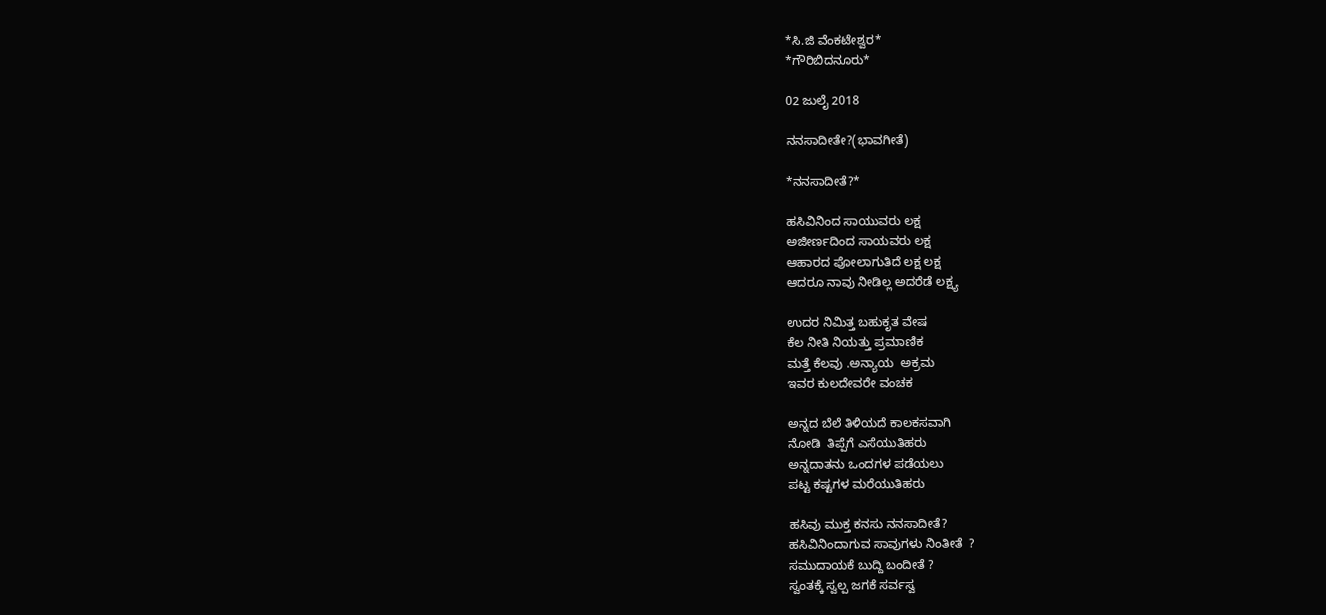*ಸಿ.ಜಿ ವೆಂಕಟೇಶ್ವರ*
*ಗೌರಿಬಿದನೂರು*

02 ಜುಲೈ 2018

ನನಸಾದೀತೇ?(ಭಾವಗೀತೆ)

*ನನಸಾದೀತೆ?*

ಹಸಿವಿನಿಂದ ಸಾಯುವರು ಲಕ್ಷ
ಅಜೀರ್ಣದಿಂದ ಸಾಯವರು ಲಕ್ಷ
ಆಹಾರದ ಪೋಲಾಗುತಿದೆ ಲಕ್ಷ ಲಕ್ಷ
ಆದರೂ ನಾವು ನೀಡಿಲ್ಲ ಅದರೆಡೆ ಲಕ್ಷ್ಯ

ಉದರ ನಿಮಿತ್ತ ಬಹುಕೃತ ವೇಷ
ಕೆಲ ನೀತಿ ನಿಯತ್ತು ಪ್ರಮಾಣಿಕ
ಮತ್ತೆ ಕೆಲವು .ಅನ್ಯಾಯ  ಅಕ್ರಮ
ಇವರ ಕುಲದೇವರೇ ವಂಚಕ

ಅನ್ನದ ಬೆಲೆ ತಿಳಿಯದೆ ಕಾಲಕಸವಾಗಿ
ನೋಡಿ  ತಿಪ್ಪೆಗೆ ಎಸೆಯುತಿಹರು
ಅನ್ನದಾತನು ಒಂದಗಳ ಪಡೆಯಲು
ಪಟ್ಟ ಕಷ್ಟಗಳ ಮರೆಯುತಿಹರು

ಹಸಿವು ಮುಕ್ತ ಕನಸು ನನಸಾದೀತೆ?
ಹಸಿವಿನಿಂದಾಗುವ ಸಾವುಗಳು ನಿಂತೀತೆ  ?
ಸಮುದಾಯಕೆ ಬುದ್ದಿ ಬಂದೀತೆ ?
ಸ್ವಂತಕ್ಕೆ ಸ್ವಲ್ಪ ಜಗಕೆ ಸರ್ವಸ್ವ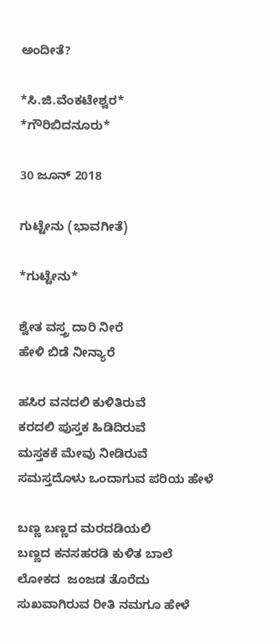ಅಂದೀತೆ?

*ಸಿ.ಜಿ.ವೆಂಕಟೇಶ್ವರ*
*ಗೌರಿಬಿದನೂರು*

30 ಜೂನ್ 2018

ಗುಟ್ಟೇನು (ಭಾವಗೀತೆ)

*ಗುಟ್ಟೇನು*

ಶ್ವೇತ ವಸ್ತ್ರ ದಾರಿ ನೀರೆ
ಹೇಳಿ ಬಿಡೆ ನೀನ್ಯಾರೆ

ಹಸಿರ ವನದಲಿ ಕುಳಿತಿರುವೆ
ಕರದಲಿ ಪುಸ್ತಕ ಹಿಡಿದಿರುವೆ
ಮಸ್ತಕಕೆ ಮೇವು ನೀಡಿರುವೆ
ಸಮಸ್ತದೊಳು ಒಂದಾಗುವ ಪರಿಯ ಹೇಳೆ

ಬಣ್ಣ ಬಣ್ಣದ ಮರದಡಿಯಲಿ
ಬಣ್ಣದ ಕನಸಹರಡಿ ಕುಳಿತ ಬಾಲೆ
ಲೋಕದ  ಜಂಜಡ ತೊರೆದು
ಸುಖವಾಗಿರುವ ರೀತಿ ನಮಗೂ ಹೇಳೆ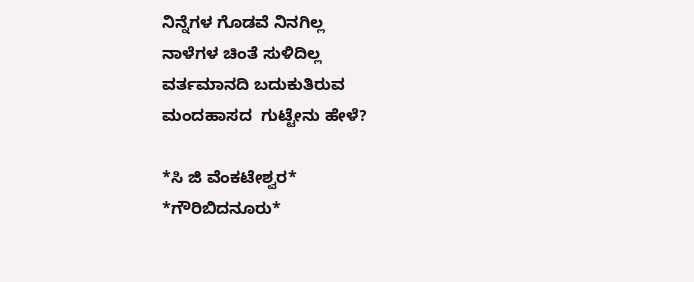ನಿನ್ನೆಗಳ ಗೊಡವೆ ನಿನಗಿಲ್ಲ
ನಾಳೆಗಳ ಚಿಂತೆ ಸುಳಿದಿಲ್ಲ
ವರ್ತಮಾನದಿ ಬದುಕುತಿರುವ
ಮಂದಹಾಸದ  ಗುಟ್ಟೇನು ಹೇಳೆ?

*ಸಿ ಜಿ ವೆಂಕಟೇಶ್ವರ*
*ಗೌರಿಬಿದನೂರು*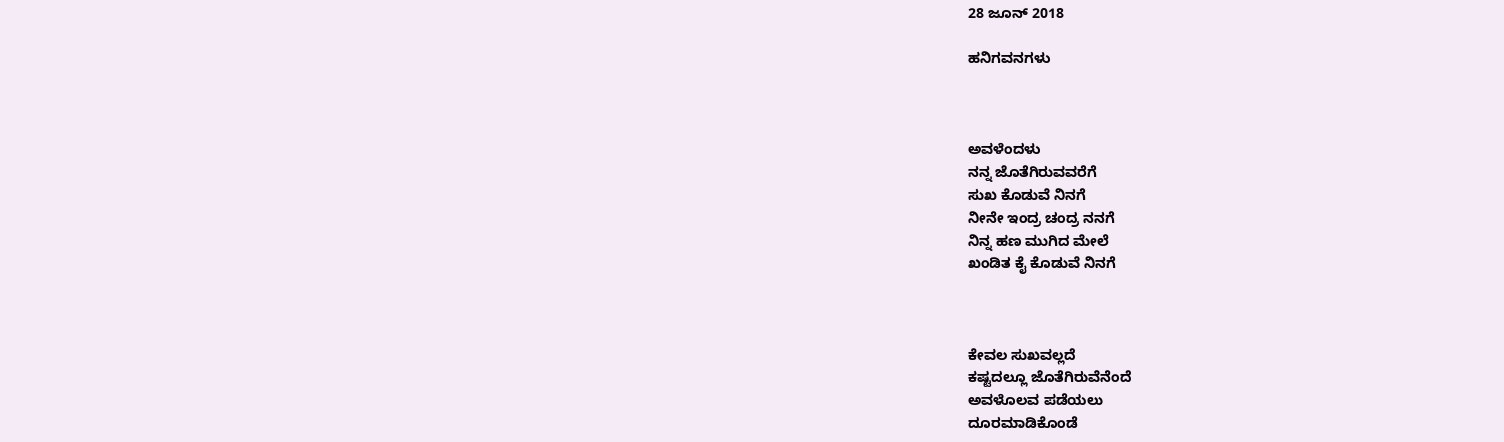28 ಜೂನ್ 2018

ಹನಿಗವನಗಳು



ಅವಳೆಂದಳು
ನನ್ನ ಜೊತೆಗಿರುವವರೆಗೆ
ಸುಖ ಕೊಡುವೆ ನಿನಗೆ
ನೀನೇ ಇಂದ್ರ ಚಂದ್ರ ನನಗೆ
ನಿನ್ನ ಹಣ ಮುಗಿದ ಮೇಲೆ
ಖಂಡಿತ ಕೈ ಕೊಡುವೆ ನಿನಗೆ



ಕೇವಲ ಸುಖವಲ್ಲದೆ
ಕಷ್ಟದಲ್ಲೂ ಜೊತೆಗಿರುವೆನೆಂದೆ
ಅವಳೊಲವ ಪಡೆಯಲು
ದೂರಮಾಡಿಕೊಂಡೆ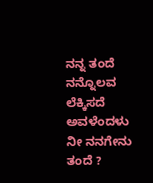ನನ್ನ ತಂದೆ
ನನ್ನೊಲವ ಲೆಕ್ಕಿಸದೆ ಅವಳೆಂದಳು‌
ನೀ ನನಗೇನು ತಂದೆ ?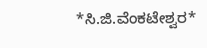*ಸಿ.ಜಿ.ವೆಂಕಟೇಶ್ವರ*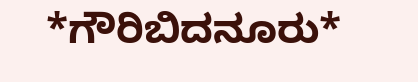*ಗೌರಿಬಿದನೂರು*